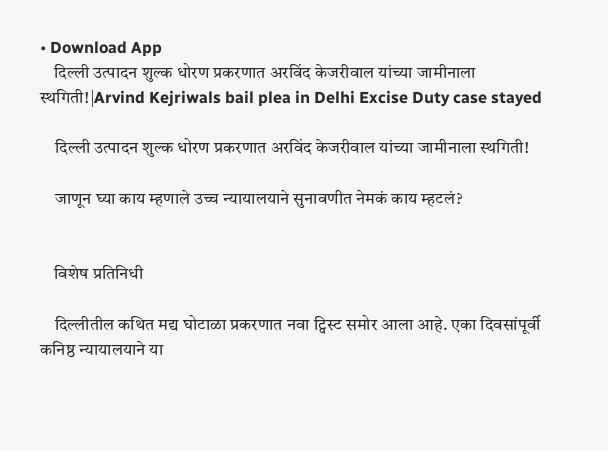• Download App
    दिल्ली उत्पादन शुल्क धोरण प्रकरणात अरविंद केजरीवाल यांच्या जामीनाला स्थगिती!|Arvind Kejriwals bail plea in Delhi Excise Duty case stayed

    दिल्ली उत्पादन शुल्क धोरण प्रकरणात अरविंद केजरीवाल यांच्या जामीनाला स्थगिती!

    जाणून घ्या काय म्हणाले उच्च न्यायालयाने सुनावणीत नेमकं काय म्हटलं?


    विशेष प्रतिनिधी

    दिल्लीतील कथित मद्य घोटाळा प्रकरणात नवा ट्विस्ट समोर आला आहे. एका दिवसांपूर्वी कनिष्ठ न्यायालयाने या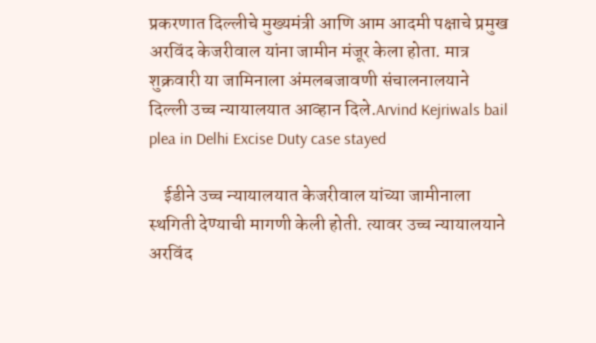प्रकरणात दिल्लीचे मुख्यमंत्री आणि आम आदमी पक्षाचे प्रमुख अरविंद केजरीवाल यांना जामीन मंजूर केला होता. मात्र शुक्रवारी या जामिनाला अंमलबजावणी संचालनालयाने दिल्ली उच्च न्यायालयात आव्हान दिले.Arvind Kejriwals bail plea in Delhi Excise Duty case stayed

    ईडीने उच्च न्यायालयात केजरीवाल यांच्या जामीनाला स्थगिती देण्याची मागणी केली होती. त्यावर उच्च न्यायालयाने अरविंद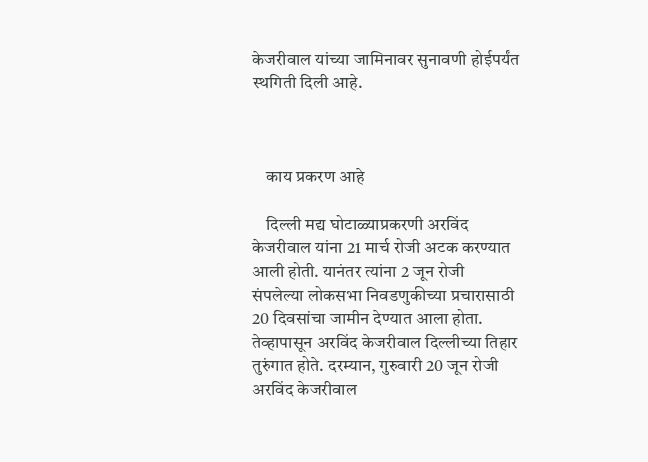केजरीवाल यांच्या जामिनावर सुनावणी होईपर्यंत स्थगिती दिली आहे.



    काय प्रकरण आहे

    दिल्ली मद्य घोटाळ्याप्रकरणी अरविंद केजरीवाल यांना 21 मार्च रोजी अटक करण्यात आली होती. यानंतर त्यांना 2 जून रोजी संपलेल्या लोकसभा निवडणुकीच्या प्रचारासाठी 20 दिवसांचा जामीन देण्यात आला होता. तेव्हापासून अरविंद केजरीवाल दिल्लीच्या तिहार तुरुंगात होते. दरम्यान, गुरुवारी 20 जून रोजी अरविंद केजरीवाल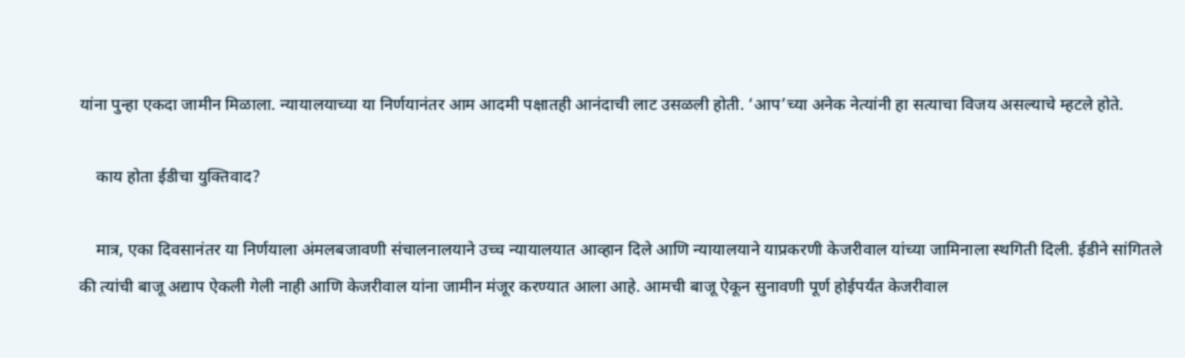यांना पुन्हा एकदा जामीन मिळाला. न्यायालयाच्या या निर्णयानंतर आम आदमी पक्षातही आनंदाची लाट उसळली होती. ‘आप’च्या अनेक नेत्यांनी हा सत्याचा विजय असल्याचे म्हटले होते.

    काय होता ईडीचा युक्तिवाद?

    मात्र, एका दिवसानंतर या निर्णयाला अंमलबजावणी संचालनालयाने उच्च न्यायालयात आव्हान दिले आणि न्यायालयाने याप्रकरणी केजरीवाल यांच्या जामिनाला स्थगिती दिली. ईडीने सांगितले की त्यांची बाजू अद्याप ऐकली गेली नाही आणि केजरीवाल यांना जामीन मंजूर करण्यात आला आहे. आमची बाजू ऐकून सुनावणी पूर्ण होईपर्यंत केजरीवाल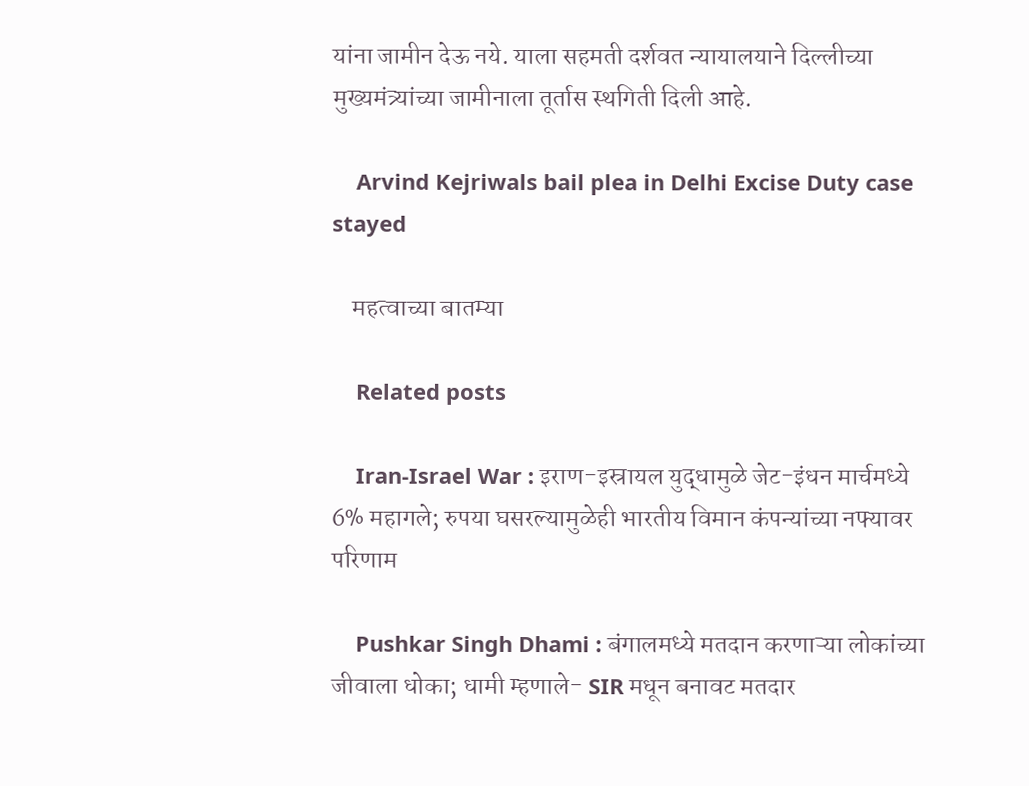यांना जामीन देऊ नये. याला सहमती दर्शवत न्यायालयाने दिल्लीच्या मुख्यमंत्र्यांच्या जामीनाला तूर्तास स्थगिती दिली आहे.

    Arvind Kejriwals bail plea in Delhi Excise Duty case stayed

    महत्वाच्या बातम्या

    Related posts

    Iran-Israel War : इराण-इस्रायल युद्धामुळे जेट-इंधन मार्चमध्ये 6% महागले; रुपया घसरल्यामुळेही भारतीय विमान कंपन्यांच्या नफ्यावर परिणाम

    Pushkar Singh Dhami : बंगालमध्ये मतदान करणाऱ्या लोकांच्या जीवाला धोका; धामी म्हणाले- SIR मधून बनावट मतदार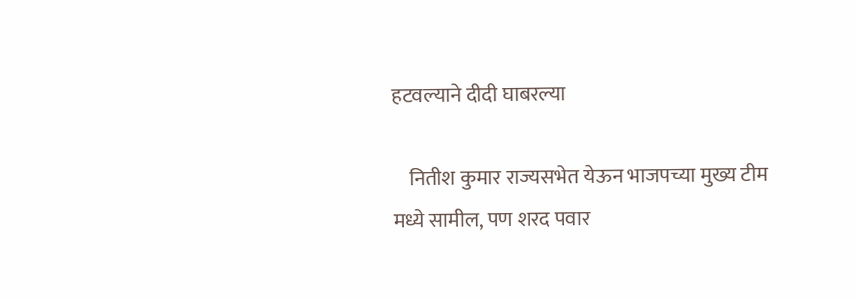हटवल्याने दीदी घाबरल्या

    नितीश कुमार राज्यसभेत येऊन भाजपच्या मुख्य टीम मध्ये सामील, पण शरद पवार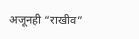अजूनही “राखीव”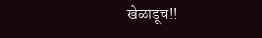खेळाडूच!!